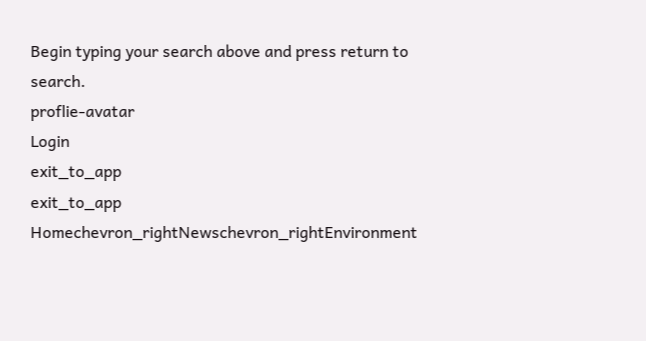Begin typing your search above and press return to search.
proflie-avatar
Login
exit_to_app
exit_to_app
Homechevron_rightNewschevron_rightEnvironment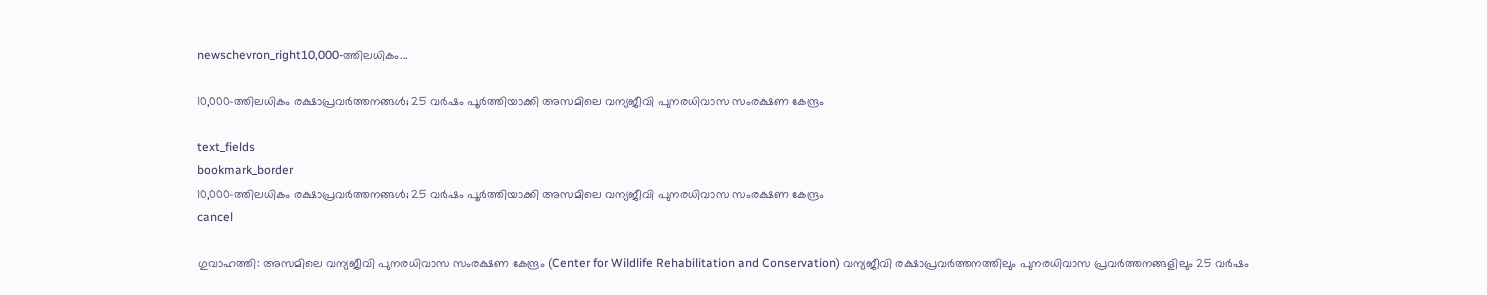newschevron_right10,000-ത്തിലധികം...

10,000-ത്തിലധികം രക്ഷാപ്രവർത്തനങ്ങൾ; 25 വർഷം പൂർത്തിയാക്കി അസമിലെ വന്യജീവി പുനരധിവാസ സംരക്ഷണ കേന്ദ്രം

text_fields
bookmark_border
10,000-ത്തിലധികം രക്ഷാപ്രവർത്തനങ്ങൾ; 25 വർഷം പൂർത്തിയാക്കി അസമിലെ വന്യജീവി പുനരധിവാസ സംരക്ഷണ കേന്ദ്രം
cancel

ഗുവാഹത്തി: അസമിലെ വന്യജീവി പുനരധിവാസ സംരക്ഷണ കേന്ദ്രം (Center for Wildlife Rehabilitation and Conservation) വന്യജീവി രക്ഷാപ്രവർത്തനത്തിലും പുനരധിവാസ പ്രവർത്തനങ്ങളിലും 25 വർഷം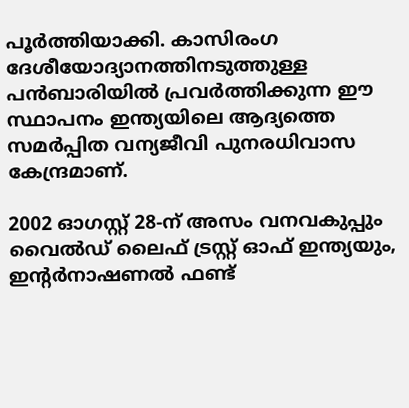പൂർത്തിയാക്കി. കാസിരംഗ ദേശീയോദ്യാനത്തിനടുത്തുള്ള പൻബാരിയിൽ പ്രവർത്തിക്കുന്ന ഈ സ്ഥാപനം ഇന്ത്യയിലെ ആദ്യത്തെ സമർപ്പിത വന്യജീവി പുനരധിവാസ കേന്ദ്രമാണ്.

2002 ഓഗസ്റ്റ് 28-ന് അസം വനവകുപ്പും വൈൽഡ് ലൈഫ് ട്രസ്റ്റ് ഓഫ് ഇന്ത്യയും, ഇന്റർനാഷണൽ ഫണ്ട്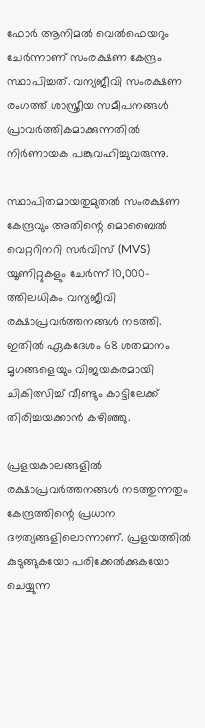ഫോർ ആനിമൽ വെൽഫെയറും ചേർന്നാണ് സംരക്ഷണ കേന്ദ്രം സ്ഥാപിച്ചത്. വന്യജീവി സംരക്ഷണ രംഗത്ത് ശാസ്ത്രീയ സമീപനങ്ങൾ പ്രാവർത്തികമാക്കുന്നതിൽ നിർണായക പങ്കുവഹിച്ചുവരുന്നു.

സ്ഥാപിതമായതുമുതൽ സംരക്ഷണ കേന്ദ്രവും അതിന്റെ മൊബൈൽ വെറ്ററിനറി സർവിസ് (MVS) യൂണിറ്റുകളും ചേർന്ന് 10,000-ത്തിലധികം വന്യജീവി രക്ഷാപ്രവർത്തനങ്ങൾ നടത്തി. ഇതിൽ ഏകദേശം 68 ശതമാനം മൃഗങ്ങളെയും വിജയകരമായി ചികിത്സിച്ച് വീണ്ടും കാട്ടിലേക്ക് തിരിച്ചയക്കാൻ കഴിഞ്ഞു.

പ്രളയകാലങ്ങളിൽ രക്ഷാപ്രവർത്തനങ്ങൾ നടത്തുന്നതും കേന്ദ്രത്തിന്റെ പ്രധാന ദൗത്യങ്ങളിലൊന്നാണ്. പ്രളയത്തിൽ കുടുങ്ങുകയോ പരിക്കേൽക്കുകയോ ചെയ്യുന്ന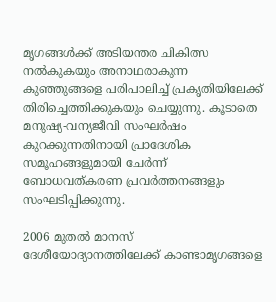മൃഗങ്ങൾക്ക് അടിയന്തര ചികിത്സ നൽകുകയും അനാഥരാകുന്ന കുഞ്ഞുങ്ങളെ പരിപാലിച്ച് പ്രകൃതിയിലേക്ക് തിരിച്ചെത്തിക്കുകയും ചെയ്യുന്നു. കൂടാതെ മനുഷ്യ-വന്യജീവി സംഘർഷം കുറക്കുന്നതിനായി പ്രാദേശിക സമൂഹങ്ങളുമായി ചേർന്ന് ബോധവത്കരണ പ്രവർത്തനങ്ങളും സംഘടിപ്പിക്കുന്നു.

2006 മുതൽ മാനസ് ദേശീയോദ്യാനത്തിലേക്ക് കാണ്ടാമൃഗങ്ങളെ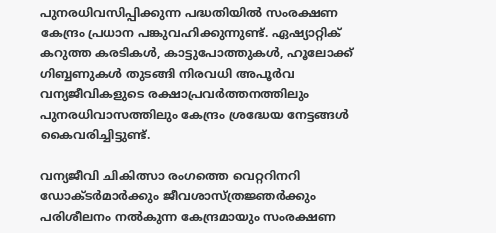പുനരധിവസിപ്പിക്കുന്ന പദ്ധതിയിൽ സംരക്ഷണ കേന്ദ്രം പ്രധാന പങ്കുവഹിക്കുന്നുണ്ട്. ഏഷ്യാറ്റിക് കറുത്ത കരടികൾ, കാട്ടുപോത്തുകൾ, ഹൂലോക്ക് ഗിബ്ബണുകൾ തുടങ്ങി നിരവധി അപൂർവ വന്യജീവികളുടെ രക്ഷാപ്രവർത്തനത്തിലും പുനരധിവാസത്തിലും കേന്ദ്രം ശ്രദ്ധേയ നേട്ടങ്ങൾ കൈവരിച്ചിട്ടുണ്ട്.

വന്യജീവി ചികിത്സാ രംഗത്തെ വെറ്ററിനറി ഡോക്ടർമാർക്കും ജീവശാസ്ത്രജ്ഞർക്കും പരിശീലനം നൽകുന്ന കേന്ദ്രമായും സംരക്ഷണ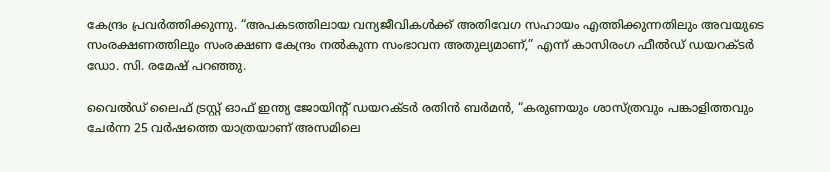കേന്ദ്രം പ്രവർത്തിക്കുന്നു. “അപകടത്തിലായ വന്യജീവികൾക്ക് അതിവേഗ സഹായം എത്തിക്കുന്നതിലും അവയുടെ സംരക്ഷണത്തിലും സംരക്ഷണ കേന്ദ്രം നൽകുന്ന സംഭാവന അതുല്യമാണ്,” എന്ന് കാസിരംഗ ഫീൽഡ് ഡയറക്ടർ ഡോ. സി. രമേഷ് പറഞ്ഞു.

വൈൽഡ് ലൈഫ് ട്രസ്റ്റ് ഓഫ് ഇന്ത്യ ജോയിന്റ് ഡയറക്ടർ രതിന്‍ ബർമൻ, “കരുണയും ശാസ്ത്രവും പങ്കാളിത്തവും ചേർന്ന 25 വർഷത്തെ യാത്രയാണ് അസമിലെ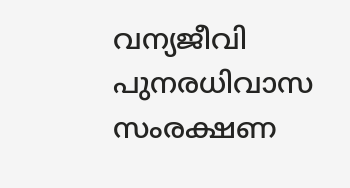വന്യജീവി പുനരധിവാസ സംരക്ഷണ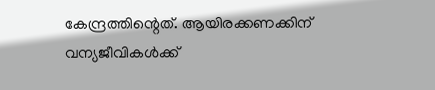കേന്ദ്രത്തിന്റെത്. ആയിരക്കണക്കിന് വന്യജീവികൾക്ക്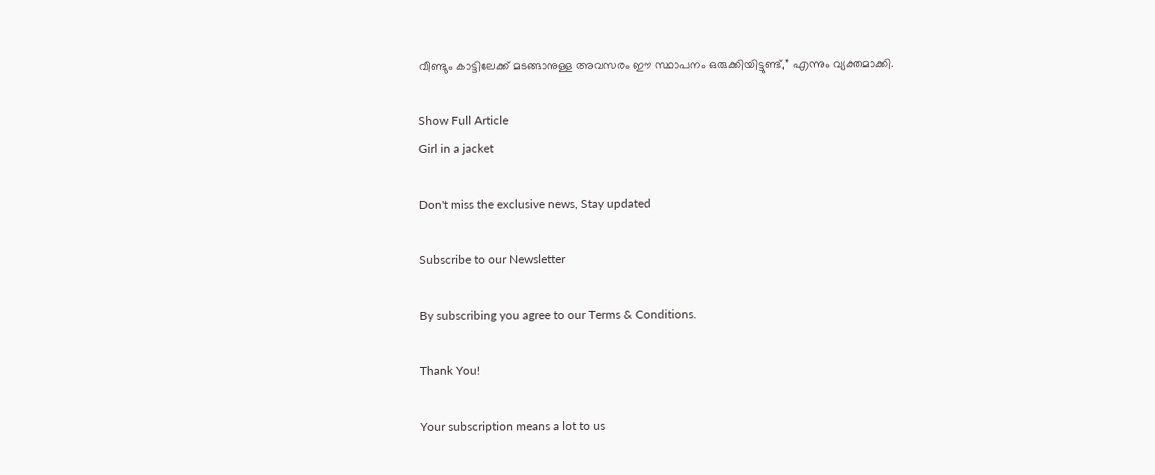വീണ്ടും കാട്ടിലേക്ക് മടങ്ങാനുള്ള അവസരം ഈ സ്ഥാപനം ഒരുക്കിയിട്ടുണ്ട്,” എന്നും വ്യക്തമാക്കി.

Show Full Article
Girl in a jacket

Don't miss the exclusive news, Stay updated

Subscribe to our Newsletter

By subscribing you agree to our Terms & Conditions.

Thank You!

Your subscription means a lot to us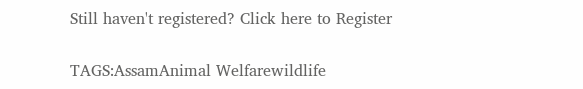Still haven't registered? Click here to Register

TAGS:AssamAnimal Welfarewildlife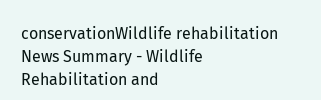conservationWildlife rehabilitation
News Summary - Wildlife Rehabilitation and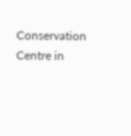Conservation Centre in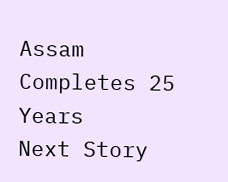Assam Completes 25 Years
Next Story